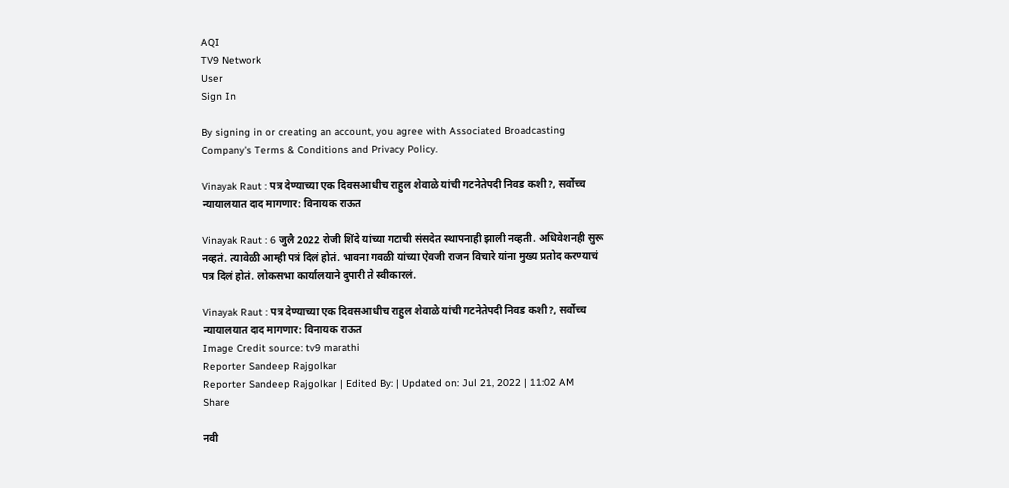AQI
TV9 Network
User
Sign In

By signing in or creating an account, you agree with Associated Broadcasting Company's Terms & Conditions and Privacy Policy.

Vinayak Raut : पत्र देण्याच्या एक दिवसआधीच राहुल शेवाळे यांची गटनेतेपदी निवड कशी?, सर्वोच्च न्यायालयात दाद मागणार: विनायक राऊत

Vinayak Raut : 6 जुलै 2022 रोजी शिंदे यांच्या गटाची संसदेत स्थापनाही झाली नव्हती. अधिवेशनही सुरू नव्हतं. त्यावेळी आम्ही पत्रं दिलं होतं. भावना गवळी यांच्या ऐवजी राजन विचारे यांना मुख्य प्रतोद करण्याचं पत्र दिलं होतं. लोकसभा कार्यालयाने दुपारी ते स्वीकारलं.

Vinayak Raut : पत्र देण्याच्या एक दिवसआधीच राहुल शेवाळे यांची गटनेतेपदी निवड कशी?, सर्वोच्च न्यायालयात दाद मागणार: विनायक राऊत
Image Credit source: tv9 marathi
Reporter Sandeep Rajgolkar
Reporter Sandeep Rajgolkar | Edited By: | Updated on: Jul 21, 2022 | 11:02 AM
Share

नवी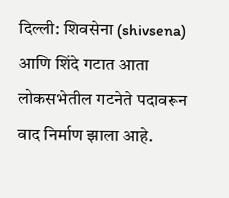दिल्ली: शिवसेना (shivsena) आणि शिंदे गटात आता लोकसभेतील गटनेते पदावरून वाद निर्माण झाला आहे.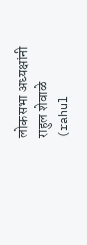लोकसभा अध्यक्षांनी राहुल शेवाळे (rahul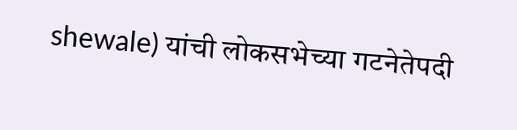shewale) यांची लोकसभेच्या गटनेतेपदी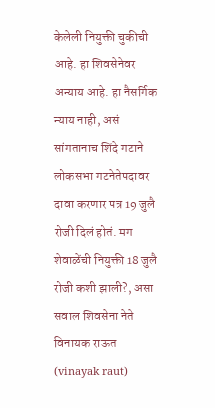केलेली नियुक्ती चुकीची आहे. हा शिवसेनेवर अन्याय आहे. हा नैसर्गिक न्याय नाही, असं सांगतानाच शिंदे गटाने लोकसभा गटनेतेपदावर दावा करणार पत्र 19 जुलै रोजी दिलं होतं. मग शेवाळेंची नियुक्ती 18 जुलै रोजी कशी झाली?, असा सवाल शिवसेना नेते विनायक राऊत (vinayak raut)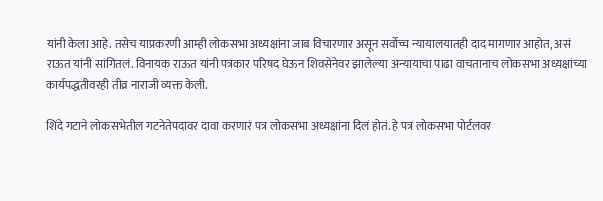यांनी केला आहे. तसेच याप्रकरणी आम्ही लोकसभा अध्यक्षांना जाब विचारणार असून सर्वोच्च न्यायालयातही दाद मागणार आहोत, असं राऊत यांनी सांगितलं. विनायक राऊत यांनी पत्रकार परिषद घेऊन शिवसेनेवर झालेल्या अन्यायाचा पाढा वाचतानाच लोकसभा अध्यक्षांच्या कार्यपद्धतीवरही तीव्र नाराजी व्यक्त केली.

शिंदे गटाने लोकसभेतील गटनेतेपदावर दावा करणारं पत्र लोकसभा अध्यक्षांना दिलं होतं. हे पत्र लोकसभा पोर्टलवर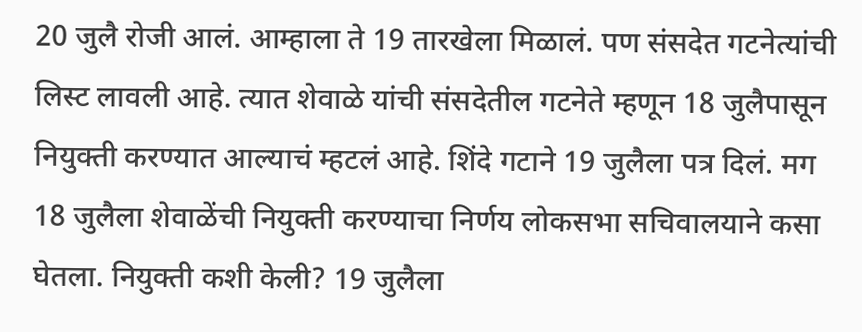20 जुलै रोजी आलं. आम्हाला ते 19 तारखेला मिळालं. पण संसदेत गटनेत्यांची लिस्ट लावली आहे. त्यात शेवाळे यांची संसदेतील गटनेते म्हणून 18 जुलैपासून नियुक्ती करण्यात आल्याचं म्हटलं आहे. शिंदे गटाने 19 जुलैला पत्र दिलं. मग 18 जुलैला शेवाळेंची नियुक्ती करण्याचा निर्णय लोकसभा सचिवालयाने कसा घेतला. नियुक्ती कशी केली? 19 जुलैला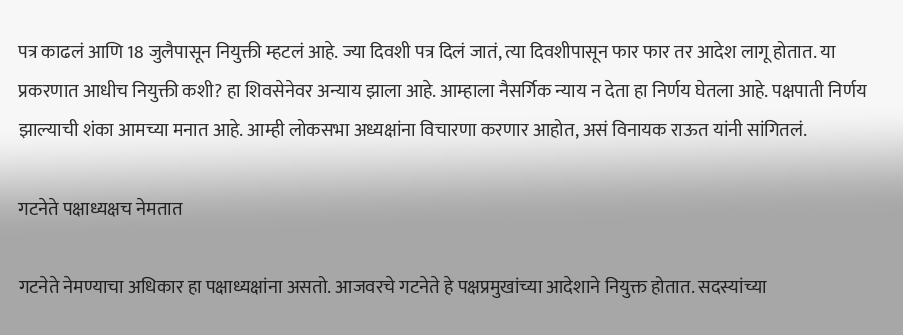पत्र काढलं आणि 18 जुलैपासून नियुक्ती म्हटलं आहे. ज्या दिवशी पत्र दिलं जातं, त्या दिवशीपासून फार फार तर आदेश लागू होतात. या प्रकरणात आधीच नियुक्ती कशी? हा शिवसेनेवर अन्याय झाला आहे. आम्हाला नैसर्गिक न्याय न देता हा निर्णय घेतला आहे. पक्षपाती निर्णय झाल्याची शंका आमच्या मनात आहे. आम्ही लोकसभा अध्यक्षांना विचारणा करणार आहोत, असं विनायक राऊत यांनी सांगितलं.

गटनेते पक्षाध्यक्षच नेमतात

गटनेते नेमण्याचा अधिकार हा पक्षाध्यक्षांना असतो. आजवरचे गटनेते हे पक्षप्रमुखांच्या आदेशाने नियुक्त होतात. सदस्यांच्या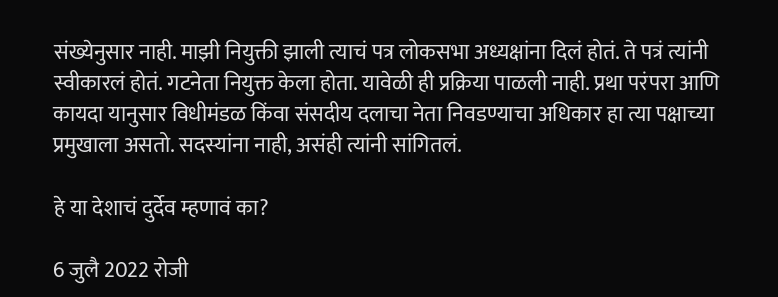संख्येनुसार नाही. माझी नियुक्ती झाली त्याचं पत्र लोकसभा अध्यक्षांना दिलं होतं. ते पत्रं त्यांनी स्वीकारलं होतं. गटनेता नियुक्त केला होता. यावेळी ही प्रक्रिया पाळली नाही. प्रथा परंपरा आणि कायदा यानुसार विधीमंडळ किंवा संसदीय दलाचा नेता निवडण्याचा अधिकार हा त्या पक्षाच्या प्रमुखाला असतो. सदस्यांना नाही, असंही त्यांनी सांगितलं.

हे या देशाचं दुर्देव म्हणावं का?

6 जुलै 2022 रोजी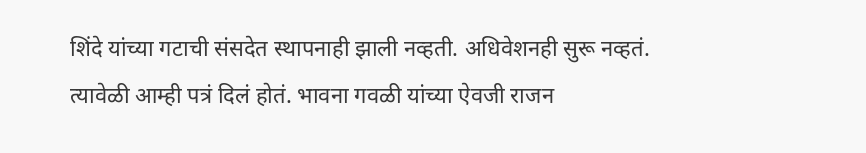शिंदे यांच्या गटाची संसदेत स्थापनाही झाली नव्हती. अधिवेशनही सुरू नव्हतं. त्यावेळी आम्ही पत्रं दिलं होतं. भावना गवळी यांच्या ऐवजी राजन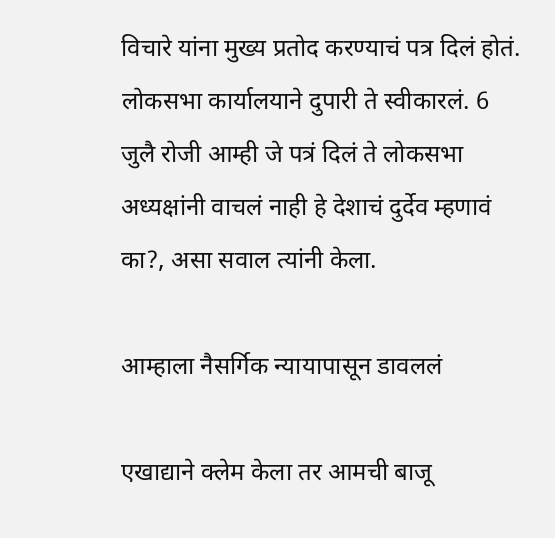विचारे यांना मुख्य प्रतोद करण्याचं पत्र दिलं होतं. लोकसभा कार्यालयाने दुपारी ते स्वीकारलं. 6 जुलै रोजी आम्ही जे पत्रं दिलं ते लोकसभा अध्यक्षांनी वाचलं नाही हे देशाचं दुर्देव म्हणावं का?, असा सवाल त्यांनी केला.

आम्हाला नैसर्गिक न्यायापासून डावललं

एखाद्याने क्लेम केला तर आमची बाजू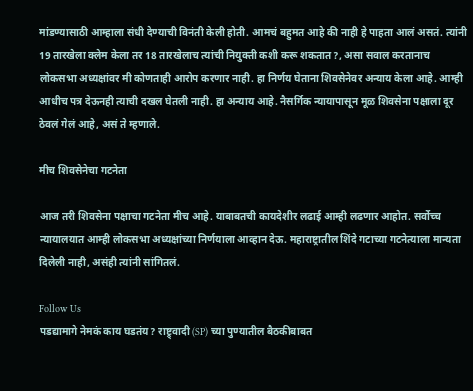मांडण्यासाठी आम्हाला संधी देण्याची विनंती केली होती. आमचं बहुमत आहे की नाही हे पाहता आलं असतं. त्यांनी 19 तारखेला क्लेम केला तर 18 तारखेलाच त्यांची नियुक्ती कशी करू शकतात?, असा सवाल करतानाच लोकसभा अध्यक्षांवर मी कोणताही आरोप करणार नाही. हा निर्णय घेताना शिवसेनेवर अन्याय केला आहे. आम्ही आधीच पत्र देऊनही त्याची दखल घेतली नाही. हा अन्याय आहे. नैसर्गिक न्यायापासून मूळ शिवसेना पक्षाला दूर ठेवलं गेलं आहे, असं ते म्हणाले.

मीच शिवसेनेचा गटनेता

आज तरी शिवसेना पक्षाचा गटनेता मीच आहे. याबाबतची कायदेशीर लढाई आम्ही लढणार आहोत. सर्वोच्च न्यायालयात आम्ही लोकसभा अध्यक्षांच्या निर्णयाला आव्हान देऊ. महाराष्ट्रातील शिंदे गटाच्या गटनेत्याला मान्यता दिलेली नाही, असंही त्यांनी सांगितलं.

Follow Us
पडद्यामागे नेमकं काय घडतंय? राष्ट्र्वादी (SP) च्या पुण्यातील बैठकीबाबत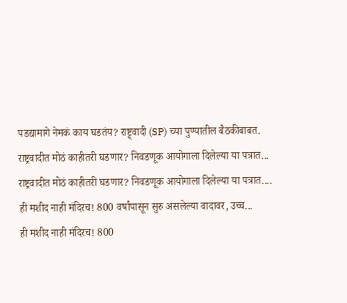पडद्यामागे नेमकं काय घडतंय? राष्ट्र्वादी (SP) च्या पुण्यातील बैठकीबाबत.
राष्ट्रवादीत मोठं काहीतरी घडणार? निवडणूक आयोगाला दिलेल्या या पत्रात...
राष्ट्रवादीत मोठं काहीतरी घडणार? निवडणूक आयोगाला दिलेल्या या पत्रात....
ही मशीद नाही मंदिरच! 800 वर्षांपासून सुरु असलेल्या वादावर, उच्च...
ही मशीद नाही मंदिरच! 800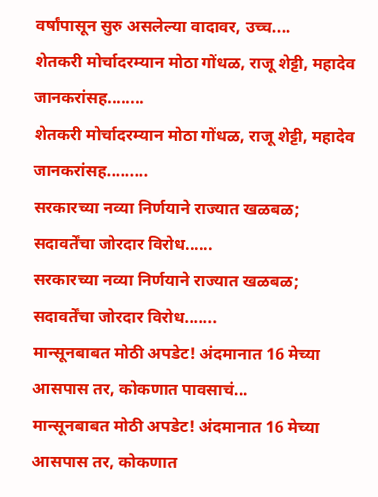वर्षांपासून सुरु असलेल्या वादावर, उच्च....
शेतकरी मोर्चादरम्यान मोठा गोंधळ, राजू शेट्टी, महादेव जानकरांसह........
शेतकरी मोर्चादरम्यान मोठा गोंधळ, राजू शेट्टी, महादेव जानकरांसह.........
सरकारच्या नव्या निर्णयाने राज्यात खळबळ; सदावर्तेंचा जोरदार विरोध......
सरकारच्या नव्या निर्णयाने राज्यात खळबळ; सदावर्तेंचा जोरदार विरोध.......
मान्सूनबाबत मोठी अपडेट! अंदमानात 16 मेच्या आसपास तर, कोकणात पावसाचं...
मान्सूनबाबत मोठी अपडेट! अंदमानात 16 मेच्या आसपास तर, कोकणात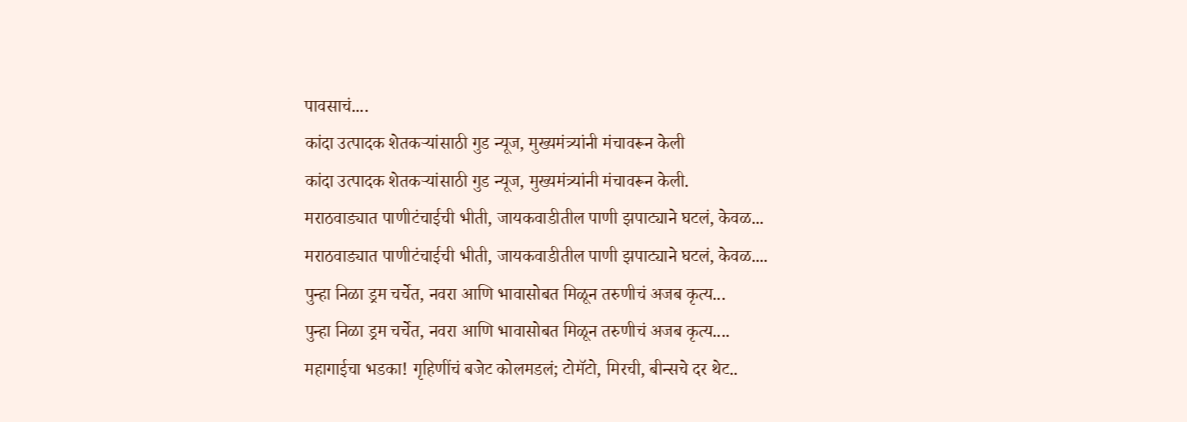पावसाचं....
कांदा उत्पादक शेतकऱ्यांसाठी गुड न्यूज, मुख्यमंत्र्यांनी मंचावरून केली
कांदा उत्पादक शेतकऱ्यांसाठी गुड न्यूज, मुख्यमंत्र्यांनी मंचावरून केली.
मराठवाड्यात पाणीटंचाईची भीती, जायकवाडीतील पाणी झपाट्याने घटलं, केवळ...
मराठवाड्यात पाणीटंचाईची भीती, जायकवाडीतील पाणी झपाट्याने घटलं, केवळ....
पुन्हा निळा ड्रम चर्चेत, नवरा आणि भावासोबत मिळून तरुणीचं अजब कृत्य...
पुन्हा निळा ड्रम चर्चेत, नवरा आणि भावासोबत मिळून तरुणीचं अजब कृत्य....
महागाईचा भडका! गृहिणींचं बजेट कोलमडलं; टोमॅटो, मिरची, बीन्सचे दर थेट..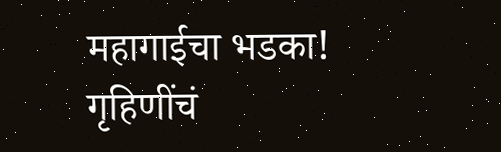महागाईचा भडका! गृहिणींचं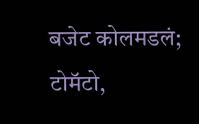बजेट कोलमडलं; टोमॅटो,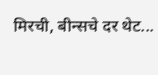मिरची, बीन्सचे दर थेट...